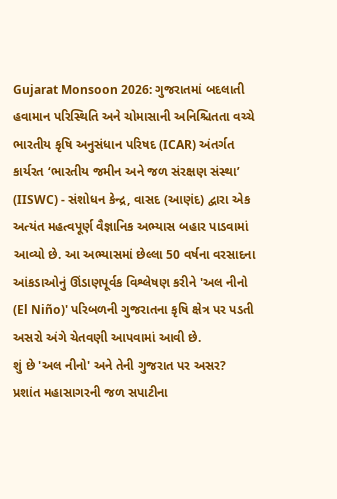Gujarat Monsoon 2026: ગુજરાતમાં બદલાતી હવામાન પરિસ્થિતિ અને ચોમાસાની અનિશ્ચિતતા વચ્ચે ભારતીય કૃષિ અનુસંધાન પરિષદ (ICAR) અંતર્ગત કાર્યરત ‘ભારતીય જમીન અને જળ સંરક્ષણ સંસ્થા’ (IISWC) - સંશોધન કેન્દ્ર, વાસદ (આણંદ) દ્વારા એક અત્યંત મહત્વપૂર્ણ વૈજ્ઞાનિક અભ્યાસ બહાર પાડવામાં આવ્યો છે. આ અભ્યાસમાં છેલ્લા 50 વર્ષના વરસાદના આંકડાઓનું ઊંડાણપૂર્વક વિશ્લેષણ કરીને 'અલ નીનો (El Niño)' પરિબળની ગુજરાતના કૃષિ ક્ષેત્ર પર પડતી અસરો અંગે ચેતવણી આપવામાં આવી છે.
શું છે 'અલ નીનો' અને તેની ગુજરાત પર અસર?
પ્રશાંત મહાસાગરની જળ સપાટીના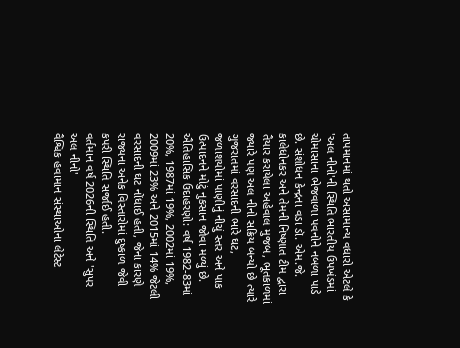તાપમાનમાં થતો અસામાન્ય વધારો એટલે કે 'અલ નીનો'ની સ્થિતિ ભારતીય ઉપખંડમાં ચોમાસાના ભેજવાળા પવનોને નબળા પાડે છે. સંશોધન કેન્દ્રના વડા ડૉ. એમ.જે. કાલેધોનકર અને તેમની નિષ્ણાત ટીમ દ્વારા તૈયાર કરાયેલા અહેવાલ મુજબ, ભૂતકાળમાં જ્યારે પણ અલ નીનો સક્રિય બન્યો છે ત્યારે ગુજરાતમાં વરસાદની ભારે ઘટ, જળાશયોમાં પાણીનું નીચું સ્તર અને પાક ઉત્પાદનને મોટું નુકસાન જોવા મળ્યું છે.
ઐતિહાસિક ઉદાહરણો: વર્ષ 1982-83માં 20%, 1987માં 19%, 2002માં 19%, 2009માં 23% અને 2015માં 14% જેટલી વરસાદની ઘટ નોંધાઈ હતી, જેના કારણે રાજ્યના અનેક વિસ્તારોમાં દુષ્કાળ જેવી કપરી સ્થિતિ સર્જાઈ હતી.
વર્તમાન વર્ષ 2026ની સ્થિતિ અને 'સુપર અલ નીનો'
વૈશ્વિક હવામાન સંસ્થાઓના લેટેસ્ટ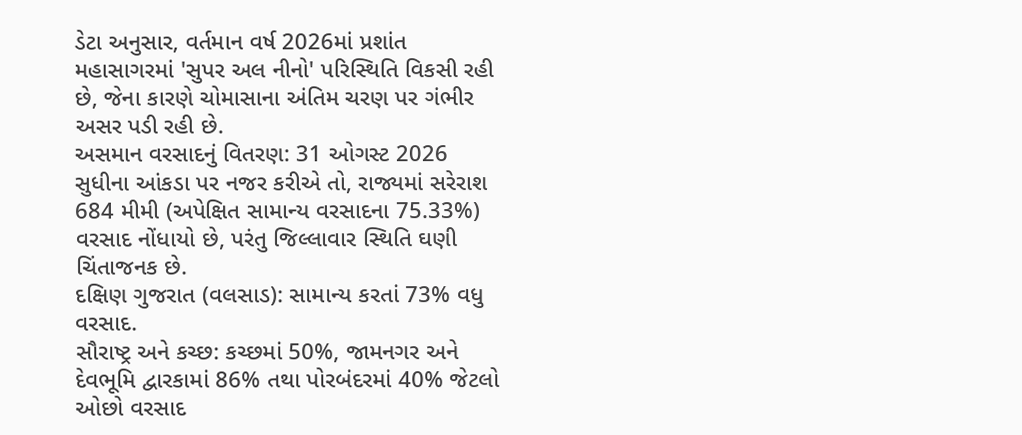ડેટા અનુસાર, વર્તમાન વર્ષ 2026માં પ્રશાંત મહાસાગરમાં 'સુપર અલ નીનો' પરિસ્થિતિ વિકસી રહી છે, જેના કારણે ચોમાસાના અંતિમ ચરણ પર ગંભીર અસર પડી રહી છે.
અસમાન વરસાદનું વિતરણ: 31 ઓગસ્ટ 2026 સુધીના આંકડા પર નજર કરીએ તો, રાજ્યમાં સરેરાશ 684 મીમી (અપેક્ષિત સામાન્ય વરસાદના 75.33%) વરસાદ નોંધાયો છે, પરંતુ જિલ્લાવાર સ્થિતિ ઘણી ચિંતાજનક છે.
દક્ષિણ ગુજરાત (વલસાડ): સામાન્ય કરતાં 73% વધુ વરસાદ.
સૌરાષ્ટ્ર અને કચ્છ: કચ્છમાં 50%, જામનગર અને દેવભૂમિ દ્વારકામાં 86% તથા પોરબંદરમાં 40% જેટલો ઓછો વરસાદ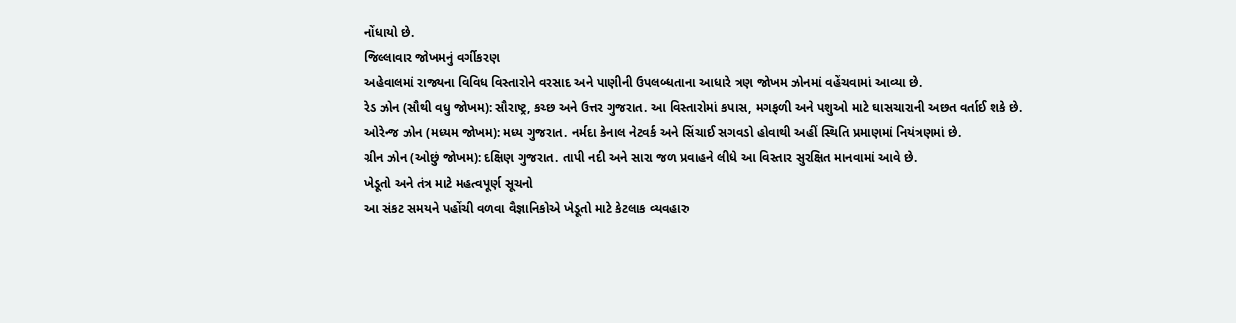નોંધાયો છે.
જિલ્લાવાર જોખમનું વર્ગીકરણ
અહેવાલમાં રાજ્યના વિવિધ વિસ્તારોને વરસાદ અને પાણીની ઉપલબ્ધતાના આધારે ત્રણ જોખમ ઝોનમાં વહેંચવામાં આવ્યા છે.
રેડ ઝોન (સૌથી વધુ જોખમ): સૌરાષ્ટ્ર, કચ્છ અને ઉત્તર ગુજરાત. આ વિસ્તારોમાં કપાસ, મગફળી અને પશુઓ માટે ઘાસચારાની અછત વર્તાઈ શકે છે.
ઓરેન્જ ઝોન (મધ્યમ જોખમ): મધ્ય ગુજરાત. નર્મદા કેનાલ નેટવર્ક અને સિંચાઈ સગવડો હોવાથી અહીં સ્થિતિ પ્રમાણમાં નિયંત્રણમાં છે.
ગ્રીન ઝોન (ઓછું જોખમ): દક્ષિણ ગુજરાત. તાપી નદી અને સારા જળ પ્રવાહને લીધે આ વિસ્તાર સુરક્ષિત માનવામાં આવે છે.
ખેડૂતો અને તંત્ર માટે મહત્વપૂર્ણ સૂચનો
આ સંકટ સમયને પહોંચી વળવા વૈજ્ઞાનિકોએ ખેડૂતો માટે કેટલાક વ્યવહારુ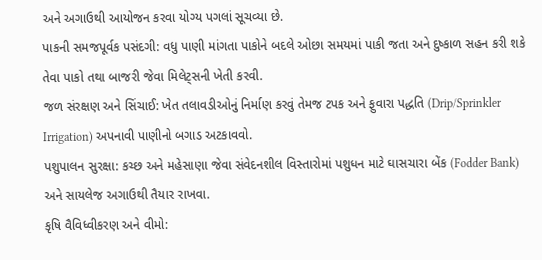અને અગાઉથી આયોજન કરવા યોગ્ય પગલાં સૂચવ્યા છે.
પાકની સમજપૂર્વક પસંદગી: વધુ પાણી માંગતા પાકોને બદલે ઓછા સમયમાં પાકી જતા અને દુષ્કાળ સહન કરી શકે તેવા પાકો તથા બાજરી જેવા મિલેટ્સની ખેતી કરવી.
જળ સંરક્ષણ અને સિંચાઈ: ખેત તલાવડીઓનું નિર્માણ કરવું તેમજ ટપક અને ફુવારા પદ્ધતિ (Drip/Sprinkler Irrigation) અપનાવી પાણીનો બગાડ અટકાવવો.
પશુપાલન સુરક્ષા: કચ્છ અને મહેસાણા જેવા સંવેદનશીલ વિસ્તારોમાં પશુધન માટે ઘાસચારા બેંક (Fodder Bank) અને સાયલેજ અગાઉથી તૈયાર રાખવા.
કૃષિ વૈવિધ્વીકરણ અને વીમો: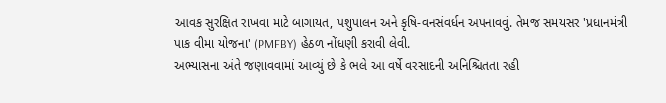આવક સુરક્ષિત રાખવા માટે બાગાયત, પશુપાલન અને કૃષિ-વનસંવર્ધન અપનાવવું. તેમજ સમયસર 'પ્રધાનમંત્રી પાક વીમા યોજના' (PMFBY) હેઠળ નોંધણી કરાવી લેવી.
અભ્યાસના અંતે જણાવવામાં આવ્યું છે કે ભલે આ વર્ષે વરસાદની અનિશ્ચિતતા રહી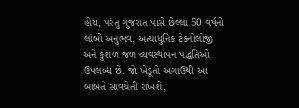હોય, પરંતુ ગુજરાત પાસે છેલ્લા 50 વર્ષનો લાંબો અનુભવ, અત્યાધુનિક ટેક્નોલોજી અને કુશળ જળ વ્યવસ્થાપન પદ્ધતિઓ ઉપલબ્ધ છે. જો ખેડૂતો અગાઉથી આ બાબતે સાવચેતી રાખશે,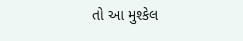તો આ મુશ્કેલ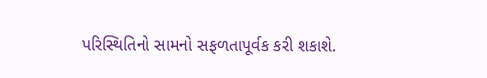પરિસ્થિતિનો સામનો સફળતાપૂર્વક કરી શકાશે.